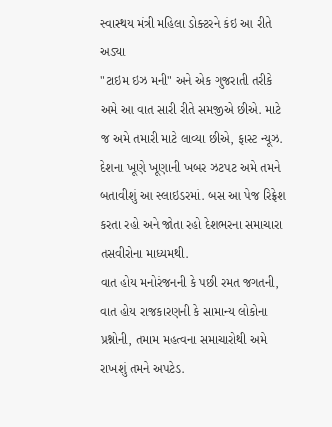સ્વાસ્થય મંત્રી મહિલા ડોક્ટરને કંઇ આ રીતે અડ્યા
"ટાઇમ ઇઝ મની" અને એક ગુજરાતી તરીકે અમે આ વાત સારી રીતે સમજીએ છીએ. માટે જ અમે તમારી માટે લાવ્યા છીએ, ફાસ્ટ ન્યૂઝ. દેશના ખૂણે ખૂણાની ખબર ઝટપટ અમે તમને બતાવીશું આ સ્લાઇડરમાં. બસ આ પેજ રિફ્રેશ કરતા રહો અને જોતા રહો દેશભરના સમાચારા તસવીરોના માધ્યમથી.
વાત હોય મનોરંજનની કે પછી રમત જગતની, વાત હોય રાજકારણની કે સામાન્ય લોકોના પ્રશ્નોની, તમામ મહત્વના સમાચારોથી અમે રાખશું તમને અપટેડ.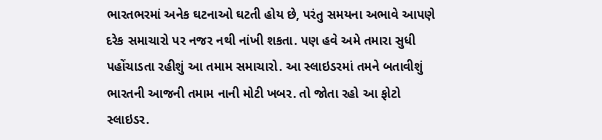ભારતભરમાં અનેક ઘટનાઓ ઘટતી હોય છે, પરંતુ સમયના અભાવે આપણે દરેક સમાચારો પર નજર નથી નાંખી શકતા. પણ હવે અમે તમારા સુધી પહોંચાડતા રહીશું આ તમામ સમાચારો. આ સ્લાઇડરમાં તમને બતાવીશું ભારતની આજની તમામ નાની મોટી ખબર. તો જોતા રહો આ ફોટો સ્લાઇડર.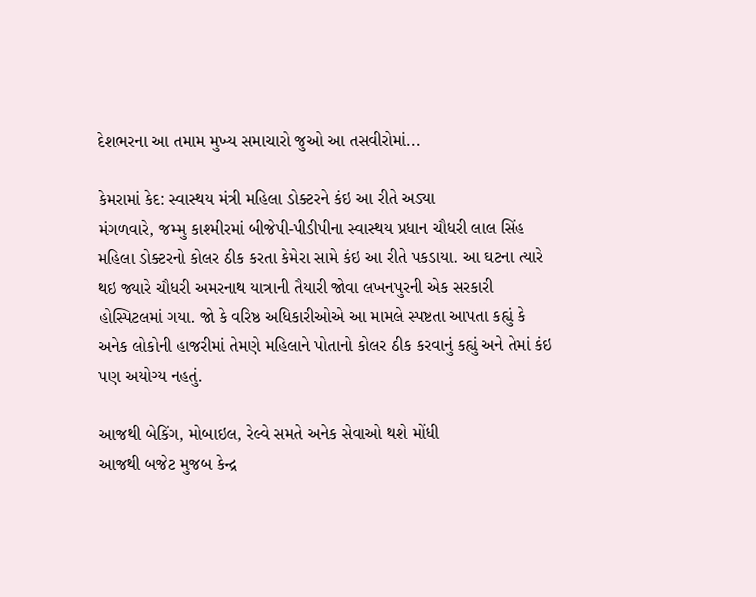દેશભરના આ તમામ મુખ્ય સમાચારો જુઓ આ તસવીરોમાં...

કેમરામાં કેદ: સ્વાસ્થય મંત્રી મહિલા ડોક્ટરને કંઇ આ રીતે અડ્યા
મંગળવારે, જમ્મુ કાશ્મીરમાં બીજેપી-પીડીપીના સ્વાસ્થય પ્રધાન ચૌધરી લાલ સિંહ મહિલા ડોક્ટરનો કોલર ઠીક કરતા કેમેરા સામે કંઇ આ રીતે પકડાયા. આ ઘટના ત્યારે થઇ જ્યારે ચૌધરી અમરનાથ યાત્રાની તૈયારી જોવા લખનપુરની એક સરકારી હોસ્પિટલમાં ગયા. જો કે વરિષ્ઠ અધિકારીઓએ આ મામલે સ્પષ્ટતા આપતા કહ્યું કે અનેક લોકોની હાજરીમાં તેમણે મહિલાને પોતાનો કોલર ઠીક કરવાનું કહ્યું અને તેમાં કંઇ પણ અયોગ્ય નહતું.

આજથી બેકિંગ, મોબાઇલ, રેલ્વે સમતે અનેક સેવાઓ થશે મોંધી
આજથી બજેટ મુજબ કેન્દ્ર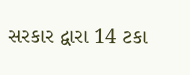સરકાર દ્વારા 14 ટકા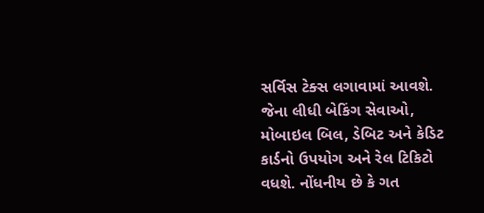સર્વિસ ટેક્સ લગાવામાં આવશે. જેના લીધી બેકિંગ સેવાઓ, મોબાઇલ બિલ, ડેબિટ અને કેડિટ કાર્ડનો ઉપયોગ અને રેલ ટિકિટો વધશે. નોંધનીય છે કે ગત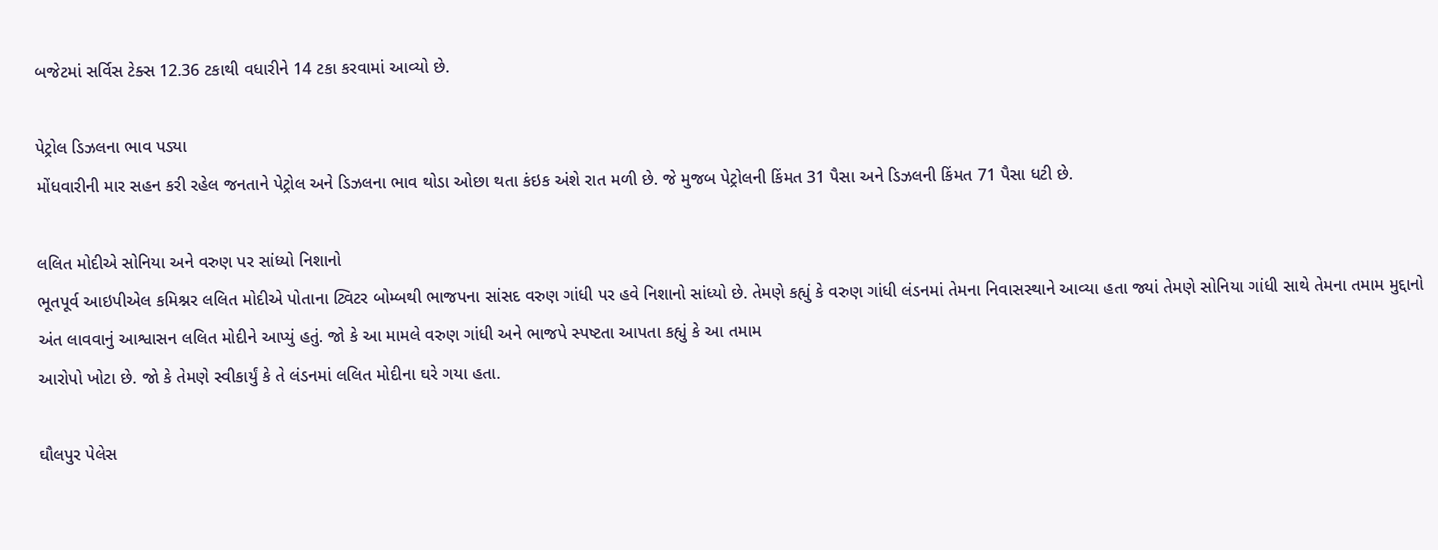બજેટમાં સર્વિસ ટેક્સ 12.36 ટકાથી વધારીને 14 ટકા કરવામાં આવ્યો છે.

પેટ્રોલ ડિઝલના ભાવ પડ્યા
મોંધવારીની માર સહન કરી રહેલ જનતાને પેટ્રોલ અને ડિઝલના ભાવ થોડા ઓછા થતા કંઇક અંશે રાત મળી છે. જે મુજબ પેટ્રોલની કિંમત 31 પૈસા અને ડિઝલની કિંમત 71 પૈસા ધટી છે.

લલિત મોદીએ સોનિયા અને વરુણ પર સાંધ્યો નિશાનો
ભૂતપૂર્વ આઇપીએલ કમિશ્નર લલિત મોદીએ પોતાના ટ્વિટર બોમ્બથી ભાજપના સાંસદ વરુણ ગાંધી પર હવે નિશાનો સાંધ્યો છે. તેમણે કહ્યું કે વરુણ ગાંધી લંડનમાં તેમના નિવાસસ્થાને આવ્યા હતા જ્યાં તેમણે સોનિયા ગાંધી સાથે તેમના તમામ મુદ્દાનો અંત લાવવાનું આશ્વાસન લલિત મોદીને આપ્યું હતું. જો કે આ મામલે વરુણ ગાંધી અને ભાજપે સ્પષ્ટતા આપતા કહ્યું કે આ તમામ
આરોપો ખોટા છે. જો કે તેમણે સ્વીકાર્યું કે તે લંડનમાં લલિત મોદીના ઘરે ગયા હતા.

ઘૌલપુર પેલેસ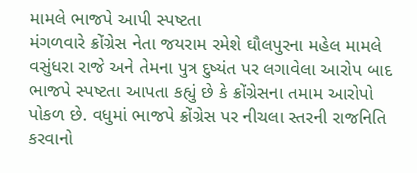મામલે ભાજપે આપી સ્પષ્ટતા
મંગળવારે ક્રોંગ્રેસ નેતા જયરામ રમેશે ઘૌલપુરના મહેલ મામલે વસુંધરા રાજે અને તેમના પુત્ર દુષ્યંત પર લગાવેલા આરોપ બાદ ભાજપે સ્પષ્ટતા આપતા કહ્યું છે કે ક્રોંગ્રેસના તમામ આરોપો પોકળ છે. વધુમાં ભાજપે ક્રોંગ્રેસ પર નીચલા સ્તરની રાજનિતિ કરવાનો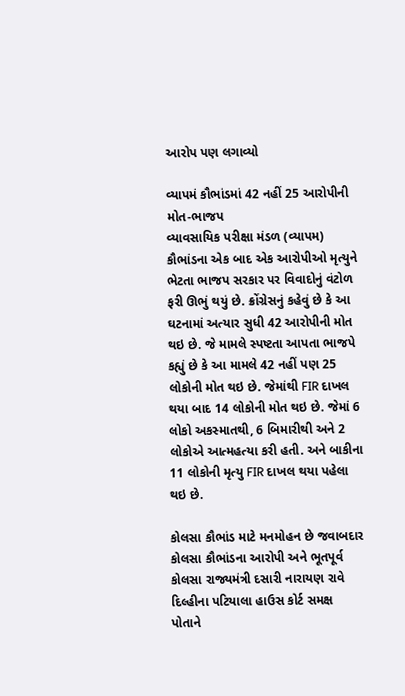આરોપ પણ લગાવ્યો

વ્યાપમં કૌભાંડમાં 42 નહીં 25 આરોપીની મોત-ભાજપ
વ્યાવસાયિક પરીક્ષા મંડળ (વ્યાપમ) કૌભાંડના એક બાદ એક આરોપીઓ મૃત્યુને ભેટતા ભાજપ સરકાર પર વિવાદોનું વંટોળ ફરી ઊભું થયું છે. ક્રોંગ્રેસનું કહેવું છે કે આ ઘટનામાં અત્યાર સુધી 42 આરોપીની મોત થઇ છે. જે મામલે સ્પષ્ટતા આપતા ભાજપે કહ્યું છે કે આ મામલે 42 નહીં પણ 25 લોકોની મોત થઇ છે. જેમાંથી FIR દાખલ થયા બાદ 14 લોકોની મોત થઇ છે. જેમાં 6 લોકો અકસ્માતથી, 6 બિમારીથી અને 2 લોકોએ આત્મહત્યા કરી હતી. અને બાકીના 11 લોકોની મૃત્યુ FIR દાખલ થયા પહેલા થઇ છે.

કોલસા કૌભાંડ માટે મનમોહન છે જવાબદાર
કોલસા કૌભાંડના આરોપી અને ભૂતપૂર્વ કોલસા રાજ્યમંત્રી દસારી નારાયણ રાવે દિલ્હીના પટિયાલા હાઉસ કોર્ટ સમક્ષ પોતાને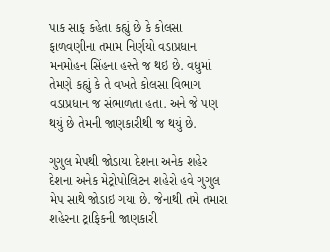પાક સાફ કહેતા કહ્યું છે કે કોલસા ફાળવણીના તમામ નિર્ણયો વડાપ્રધાન મનમોહન સિંહના હસ્તે જ થઇ છે. વધુમાં તેમણે કહ્યું કે તે વખતે કોલસા વિભાગ વડાપ્રધાન જ સંભાળતા હતા. અને જે પણ થયું છે તેમની જાણકારીથી જ થયું છે.

ગુગુલ મેપથી જોડાયા દેશના અનેક શહેર
દેશના અનેક મેટ્રોપોલિટન શહેરો હવે ગુગુલ મેપ સાથે જોડાઇ ગયા છે. જેનાથી તમે તમારા શહેરના ટ્રાફિકની જાણકારી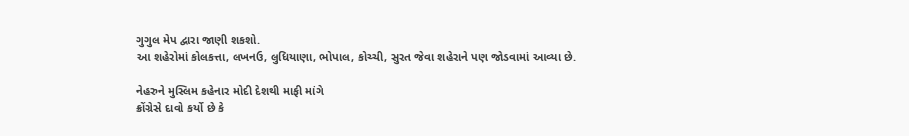ગુગુલ મેપ દ્વારા જાણી શકશો.
આ શહેરોમાં કોલકત્તા, લખનઉ, લુધિયાણા, ભોપાલ, કોચ્ચી, સુરત જેવા શહેરાને પણ જોડવામાં આવ્યા છે.

નેહરુને મુસ્લિમ કહેનાર મોદી દેશથી માફી માંગે
ક્રોંગ્રેસે દાવો કર્યો છે કે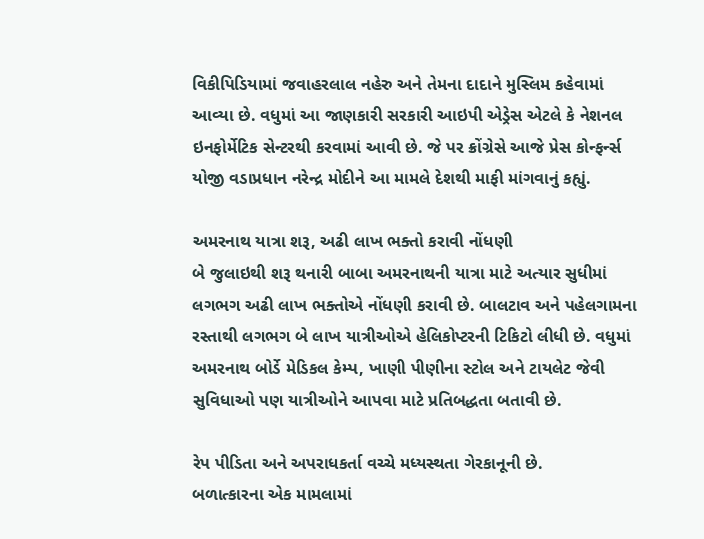વિકીપિડિયામાં જવાહરલાલ નહેરુ અને તેમના દાદાને મુસ્લિમ કહેવામાં આવ્યા છે. વધુમાં આ જાણકારી સરકારી આઇપી એડ્રેસ એટલે કે નેશનલ ઇનફોર્મેટિક સેન્ટરથી કરવામાં આવી છે. જે પર ક્રોંગ્રેસે આજે પ્રેસ કોન્ફર્ન્સ યોજી વડાપ્રધાન નરેન્દ્ર મોદીને આ મામલે દેશથી માફી માંગવાનું કહ્યું.

અમરનાથ યાત્રા શરૂ, અઢી લાખ ભક્તો કરાવી નોંધણી
બે જુલાઇથી શરૂ થનારી બાબા અમરનાથની યાત્રા માટે અત્યાર સુધીમાં લગભગ અઢી લાખ ભક્તોએ નોંધણી કરાવી છે. બાલટાવ અને પહેલગામના રસ્તાથી લગભગ બે લાખ યાત્રીઓએ હેલિકોપ્ટરની ટિકિટો લીધી છે. વધુમાં અમરનાથ બોર્ડે મેડિકલ કેમ્પ, ખાણી પીણીના સ્ટોલ અને ટાયલેટ જેવી સુવિધાઓ પણ યાત્રીઓને આપવા માટે પ્રતિબદ્ધતા બતાવી છે.

રેપ પીડિતા અને અપરાધકર્તા વચ્ચે મધ્યસ્થતા ગેરકાનૂની છે.
બળાત્કારના એક મામલામાં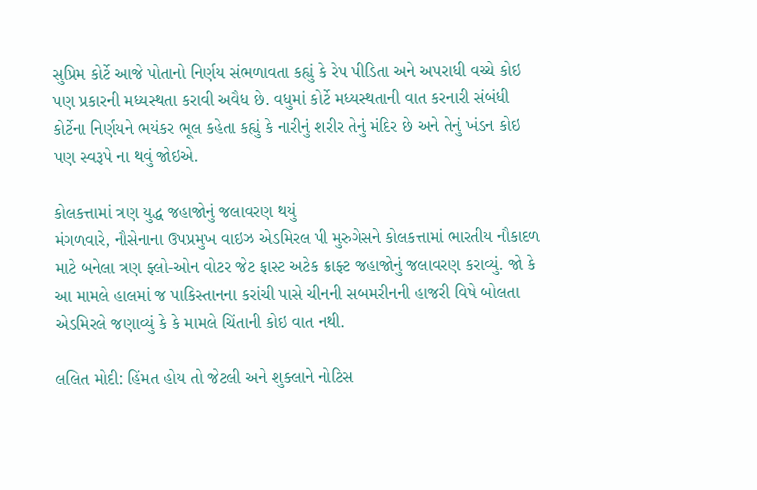સુપ્રિમ કોર્ટે આજે પોતાનો નિર્ણય સંભળાવતા કહ્યું કે રેપ પીડિતા અને અપરાધી વચ્ચે કોઇ પણ પ્રકારની મધ્યસ્થતા કરાવી અવૈધ છે. વધુમાં કોર્ટે મધ્યસ્થતાની વાત કરનારી સંબંધી કોર્ટેના નિર્ણયને ભયંકર ભૂલ કહેતા કહ્યું કે નારીનું શરીર તેનું મંદિર છે અને તેનું ખંડન કોઇ પણ સ્વરૂપે ના થવું જોઇએ.

કોલકત્તામાં ત્રણ યુદ્ધ જહાજોનું જલાવરણ થયું
મંગળવારે, નૌસેનાના ઉપપ્રમુખ વાઇઝ એડમિરલ પી મુરુગેસને કોલકત્તામાં ભારતીય નૌકાદળ માટે બનેલા ત્રણ ફ્લો-ઓન વોટર જેટ ફાસ્ટ અટેક ક્રાફ્ટ જહાજોનું જલાવરણ કરાવ્યું. જો કે આ મામલે હાલમાં જ પાકિસ્તાનના કરાંચી પાસે ચીનની સબમરીનની હાજરી વિષે બોલતા એડમિરલે જણાવ્યું કે કે મામલે ચિંતાની કોઇ વાત નથી.

લલિત મોદી: હિંમત હોય તો જેટલી અને શુક્લાને નોટિસ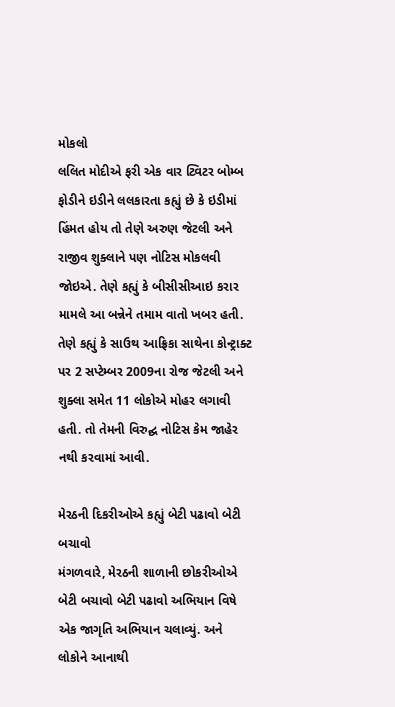મોકલો
લલિત મોદીએ ફરી એક વાર ટ્વિટર બોમ્બ ફોડીને ઇડીને લલકારતા કહ્યું છે કે ઇડીમાં હિંમત હોય તો તેણે અરુણ જેટલી અને રાજીવ શુક્લાને પણ નોટિસ મોકલવી જોઇએ. તેણે કહ્યું કે બીસીસીઆઇ કરાર મામલે આ બન્નેને તમામ વાતો ખબર હતી. તેણે કહ્યું કે સાઉથ આફ્રિકા સાથેના કોન્ટ્રાક્ટ પર 2 સપ્ટેમ્બર 2009ના રોજ જેટલી અને શુક્લા સમેત 11 લોકોએ મોહર લગાવી હતી. તો તેમની વિરુદ્ઘ નોટિસ કેમ જાહેર નથી કરવામાં આવી.

મેરઠની દિકરીઓએ કહ્યું બેટી પઢાવો બેટી બચાવો
મંગળવારે, મેરઠની શાળાની છોકરીઓએ બેટી બચાવો બેટી પઢાવો અભિયાન વિષે એક જાગૃતિ અભિયાન ચલાવ્યું. અને લોકોને આનાથી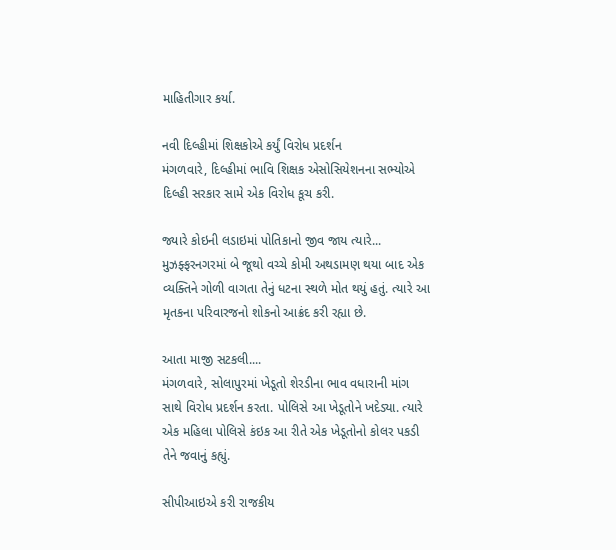માહિતીગાર કર્યા.

નવી દિલ્હીમાં શિક્ષકોએ કર્યું વિરોધ પ્રદર્શન
મંગળવારે, દિલ્હીમાં ભાવિ શિક્ષક એસોસિયેશનના સભ્યોએ દિલ્હી સરકાર સામે એક વિરોધ કૂચ કરી.

જ્યારે કોઇની લડાઇમાં પોતિકાનો જીવ જાય ત્યારે...
મુઝફ્ફરનગરમાં બે જૂથો વચ્ચે કોમી અથડામણ થયા બાદ એક વ્યક્તિને ગોળી વાગતા તેનું ધટના સ્થળે મોત થયું હતું. ત્યારે આ મૃતકના પરિવારજનો શોકનો આક્રંદ કરી રહ્યા છે.

આતા માજી સટકલી....
મંગળવારે, સોલાપુરમાં ખેડૂતો શેરડીના ભાવ વધારાની માંગ સાથે વિરોધ પ્રદર્શન કરતા. પોલિસે આ ખેડૂતોને ખદેડ્યા. ત્યારે એક મહિલા પોલિસે કંઇક આ રીતે એક ખેડૂતોનો કોલર પકડી તેને જવાનું કહ્યું.

સીપીઆઇએ કરી રાજકીય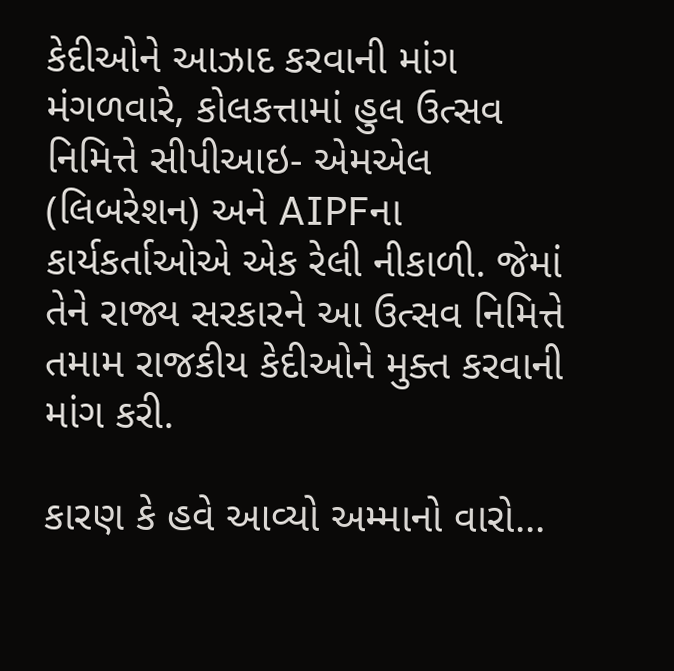કેદીઓને આઝાદ કરવાની માંગ
મંગળવારે, કોલકત્તામાં હુલ ઉત્સવ નિમિત્તે સીપીઆઇ- એમએલ (લિબરેશન) અને AIPFના કાર્યકર્તાઓએ એક રેલી નીકાળી. જેમાં તેને રાજ્ય સરકારને આ ઉત્સવ નિમિત્તે તમામ રાજકીય કેદીઓને મુક્ત કરવાની માંગ કરી.

કારણ કે હવે આવ્યો અમ્માનો વારો...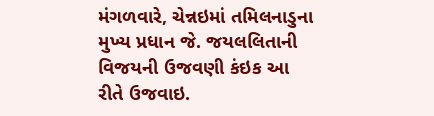મંગળવારે, ચેન્નઇમાં તમિલનાડુના મુખ્ય પ્રધાન જે. જયલલિતાની વિજયની ઉજવણી કંઇક આ રીતે ઉજવાઇ.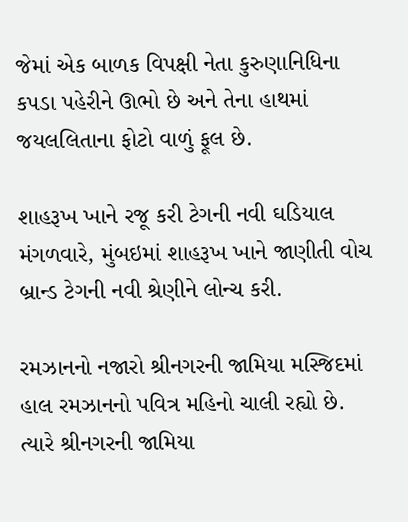જેમાં એક બાળક વિપક્ષી નેતા કુરુણાનિધિના કપડા પહેરીને ઊભો છે અને તેના હાથમાં જયલલિતાના ફોટો વાળું ફૂલ છે.

શાહરૂખ ખાને રજૂ કરી ટેગની નવી ઘડિયાલ
મંગળવારે, મુંબઇમાં શાહરૂખ ખાને જાણીતી વોચ બ્રાન્ડ ટેગની નવી શ્રેણીને લોન્ચ કરી.

રમઝાનનો નજારો શ્રીનગરની જામિયા મસ્જિદમાં
હાલ રમઝાનનો પવિત્ર મહિનો ચાલી રહ્યો છે. ત્યારે શ્રીનગરની જામિયા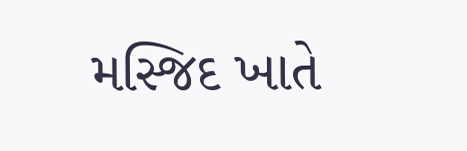મસ્જિદ ખાતે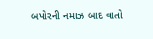બપોરની નમાઝ બાદ વાતો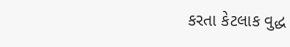કરતા કેટલાક વુદ્ધ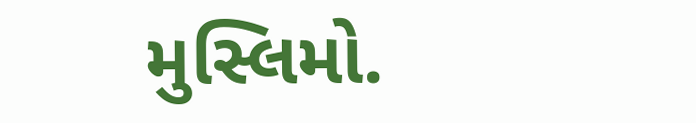મુસ્લિમો.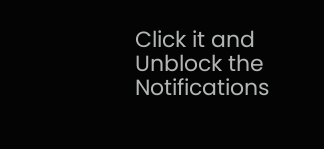Click it and Unblock the Notifications